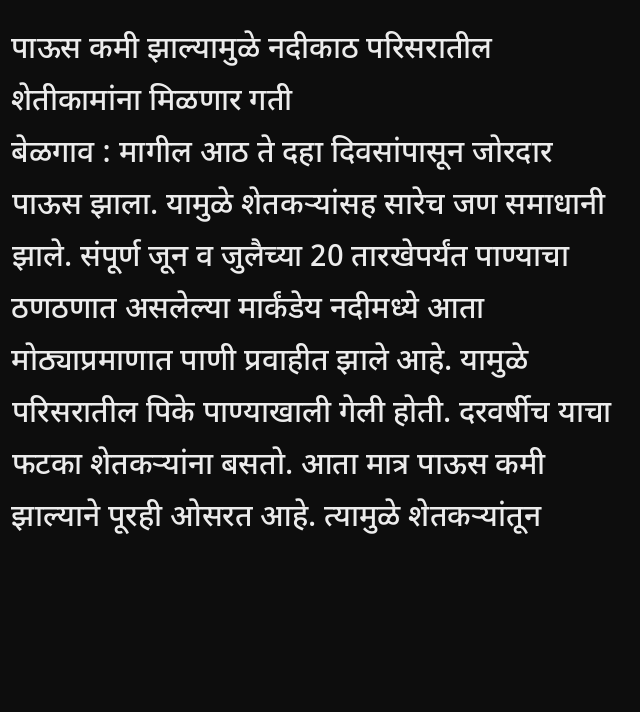पाऊस कमी झाल्यामुळे नदीकाठ परिसरातील शेतीकामांना मिळणार गती
बेळगाव : मागील आठ ते दहा दिवसांपासून जोरदार पाऊस झाला. यामुळे शेतकऱ्यांसह सारेच जण समाधानी झाले. संपूर्ण जून व जुलैच्या 20 तारखेपर्यंत पाण्याचा ठणठणात असलेल्या मार्कंडेय नदीमध्ये आता मोठ्याप्रमाणात पाणी प्रवाहीत झाले आहे. यामुळे परिसरातील पिके पाण्याखाली गेली होती. दरवर्षीच याचा फटका शेतकऱ्यांना बसतो. आता मात्र पाऊस कमी झाल्याने पूरही ओसरत आहे. त्यामुळे शेतकऱ्यांतून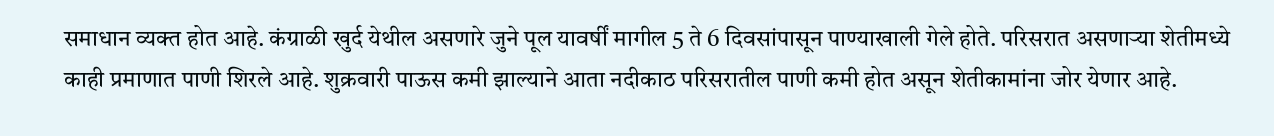समाधान व्यक्त होत आहे. कंग्राळी खुर्द येथील असणारे जुने पूल यावर्षीं मागील 5 ते 6 दिवसांपासून पाण्याखाली गेले होते. परिसरात असणाऱ्या शेतीमध्ये काही प्रमाणात पाणी शिरले आहे. शुक्रवारी पाऊस कमी झाल्याने आता नदीकाठ परिसरातील पाणी कमी होत असून शेतीकामांना जोर येणार आहे.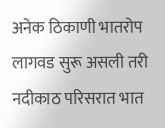अनेक ठिकाणी भातरोप लागवड सुरू असली तरी नदीकाठ परिसरात भात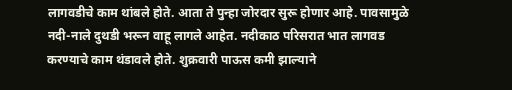लागवडीचे काम थांबले होते. आता ते पुन्हा जोरदार सुरू होणार आहे. पावसामुळे नदी-नाले दुथडी भरून वाहू लागले आहेत. नदीकाठ परिसरात भात लागवड करण्याचे काम थंडावले होते. शुक्रवारी पाऊस कमी झाल्याने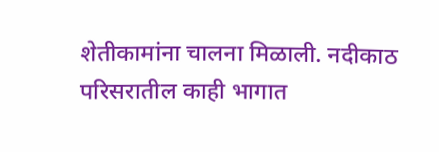शेतीकामांना चालना मिळाली. नदीकाठ परिसरातील काही भागात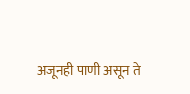अजूनही पाणी असून ते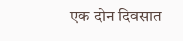एक दोन दिवसात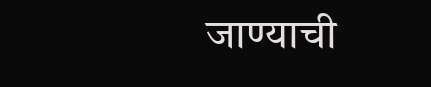जाण्याची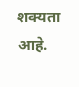शक्यता आहे.